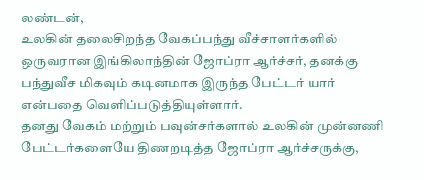லண்டன்,
உலகின் தலைசிறந்த வேகப்பந்து வீச்சாளர்களில் ஒருவரான இங்கிலாந்தின் ஜோப்ரா ஆர்ச்சர், தனக்கு பந்துவீச மிகவும் கடினமாக இருந்த பேட்டர் யார் என்பதை வெளிப்படுத்தியுள்ளார்.
தனது வேகம் மற்றும் பவுன்சர்களால் உலகின் முன்னணி பேட்டர்களையே திணறடித்த ஜோப்ரா ஆர்ச்சருக்கு,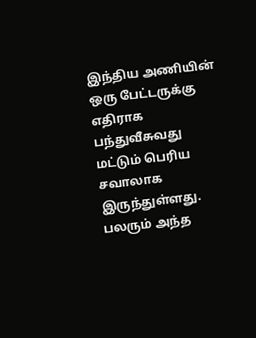இந்திய அணியின் ஒரு பேட்டருக்கு எதிராக பந்துவீசுவது மட்டும் பெரிய சவாலாக இருந்துள்ளது. பலரும் அந்த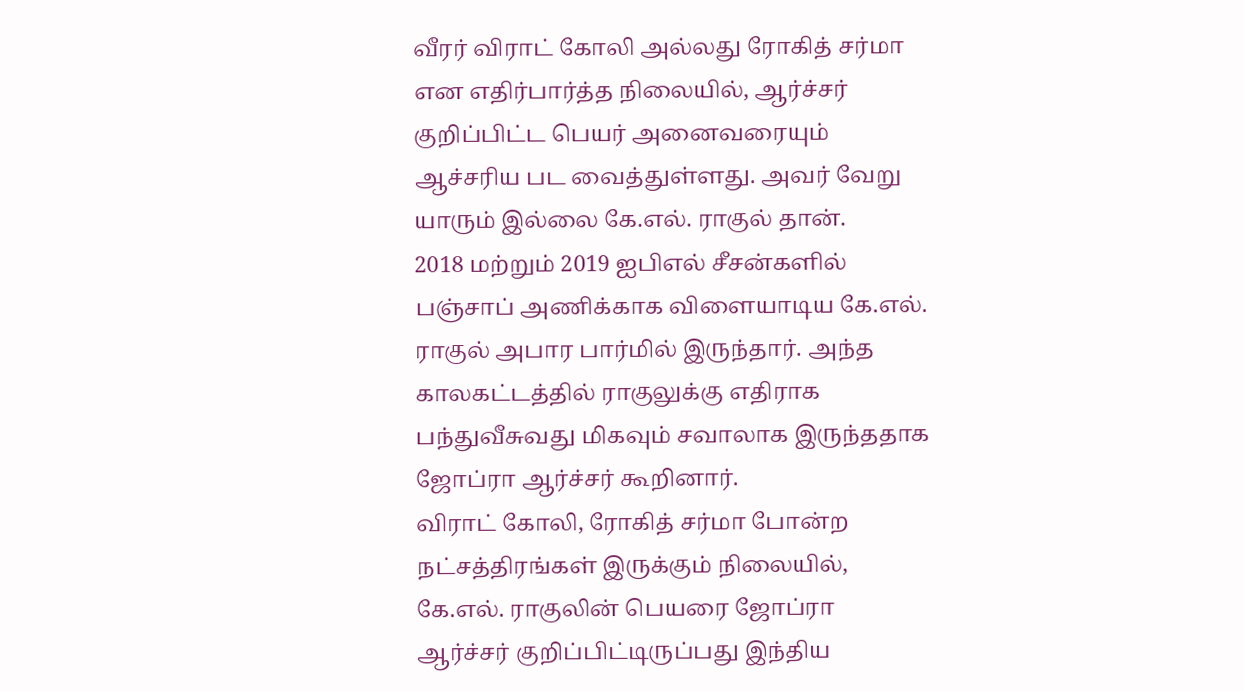வீரர் விராட் கோலி அல்லது ரோகித் சர்மா என எதிர்பார்த்த நிலையில், ஆர்ச்சர் குறிப்பிட்ட பெயர் அனைவரையும் ஆச்சரிய பட வைத்துள்ளது. அவர் வேறு யாரும் இல்லை கே.எல். ராகுல் தான்.
2018 மற்றும் 2019 ஐபிஎல் சீசன்களில் பஞ்சாப் அணிக்காக விளையாடிய கே.எல். ராகுல் அபார பார்மில் இருந்தார். அந்த காலகட்டத்தில் ராகுலுக்கு எதிராக பந்துவீசுவது மிகவும் சவாலாக இருந்ததாக ஜோப்ரா ஆர்ச்சர் கூறினார்.
விராட் கோலி, ரோகித் சர்மா போன்ற நட்சத்திரங்கள் இருக்கும் நிலையில், கே.எல். ராகுலின் பெயரை ஜோப்ரா ஆர்ச்சர் குறிப்பிட்டிருப்பது இந்திய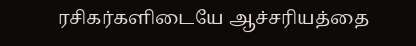ரசிகர்களிடையே ஆச்சரியத்தை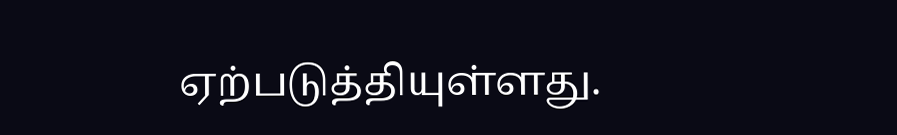ஏற்படுத்தியுள்ளது.